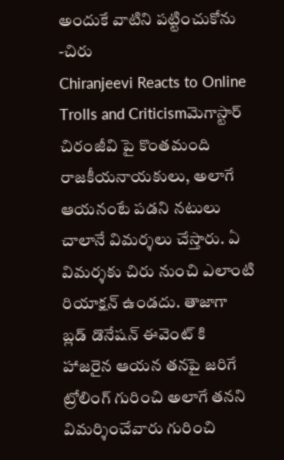అందుకే వాటిని పట్టించుకోను -చిరు
Chiranjeevi Reacts to Online Trolls and Criticismమెగాస్టార్ చిరంజీవి పై కొంతమంది రాజకీయనాయకులు, అలాగే ఆయనంటే పడని నటులు చాలానే విమర్శలు చేస్తారు. ఏ విమర్శకు చిరు నుంచి ఎలాంటి రియాక్షన్ ఉండదు. తాజాగా బ్లడ్ డొనేషన్ ఈవెంట్ కి హాజరైన ఆయన తనపై జరిగే ట్రోలింగ్ గురించి అలాగే తనని విమర్శించేవారు గురించి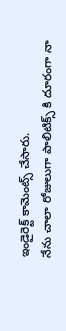ఇండైరెక్ట్ కామెంట్స్ చేసారు.
నేను చాలా రోజులుగా పాలిటిక్స్ కి దూరంగా నా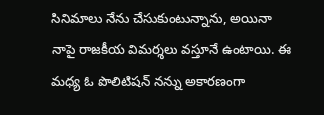సినిమాలు నేను చేసుకుంటున్నాను, అయినా నాపై రాజకీయ విమర్శలు వస్తూనే ఉంటాయి. ఈ మధ్య ఓ పొలిటిషన్ నన్ను అకారణంగా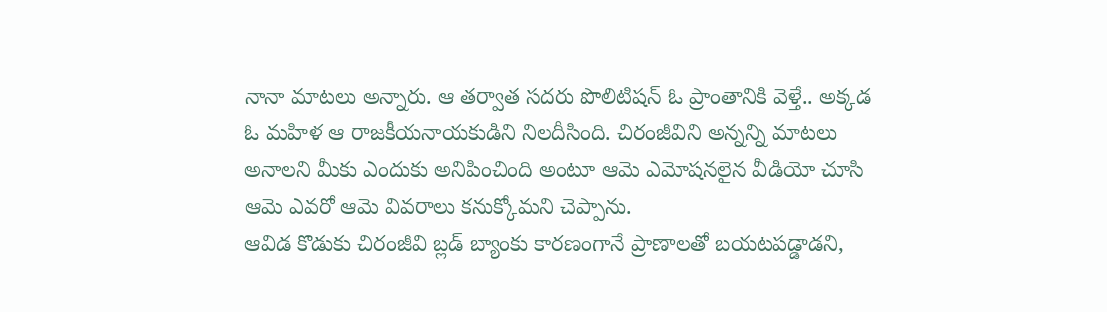నానా మాటలు అన్నారు. ఆ తర్వాత సదరు పొలిటిషన్ ఓ ప్రాంతానికి వెళ్తే.. అక్కడ ఓ మహిళ ఆ రాజకీయనాయకుడిని నిలదీసింది. చిరంజీవిని అన్నన్ని మాటలు అనాలని మీకు ఎందుకు అనిపించింది అంటూ ఆమె ఎమోషనలైన వీడియో చూసి ఆమె ఎవరో ఆమె వివరాలు కనుక్కోమని చెప్పాను.
ఆవిడ కొడుకు చిరంజీవి బ్లడ్ బ్యాంకు కారణంగానే ప్రాణాలతో బయటపడ్డాడని,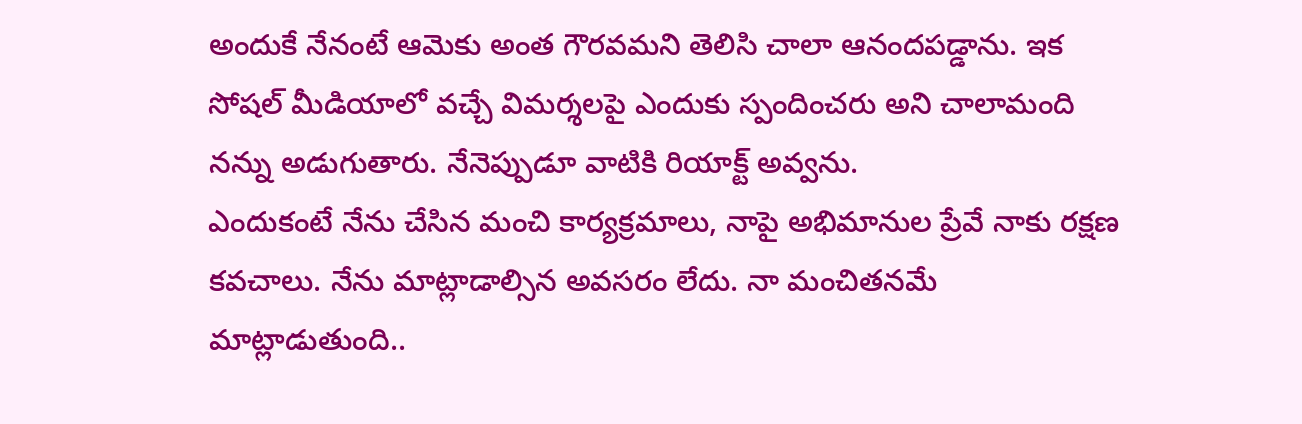అందుకే నేనంటే ఆమెకు అంత గౌరవమని తెలిసి చాలా ఆనందపడ్డాను. ఇక సోషల్ మీడియాలో వచ్చే విమర్శలపై ఎందుకు స్పందించరు అని చాలామంది నన్ను అడుగుతారు. నేనెప్పుడూ వాటికి రియాక్ట్ అవ్వను.
ఎందుకంటే నేను చేసిన మంచి కార్యక్రమాలు, నాపై అభిమానుల ప్రేవే నాకు రక్షణ కవచాలు. నేను మాట్లాడాల్సిన అవసరం లేదు. నా మంచితనమే మాట్లాడుతుంది..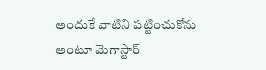అందుకే వాటిని పట్టించుకోను అంటూ మెగాస్టార్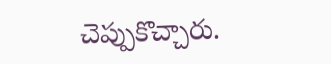చెప్పుకొచ్చారు.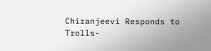Chiranjeevi Responds to Trolls-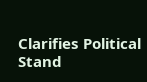Clarifies Political Stand